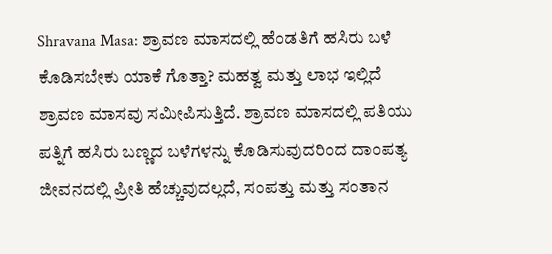Shravana Masa: ಶ್ರಾವಣ ಮಾಸದಲ್ಲಿ ಹೆಂಡತಿಗೆ ಹಸಿರು ಬಳೆ ಕೊಡಿಸಬೇಕು ಯಾಕೆ ಗೊತ್ತಾ? ಮಹತ್ವ ಮತ್ತು ಲಾಭ ಇಲ್ಲಿದೆ
ಶ್ರಾವಣ ಮಾಸವು ಸಮೀಪಿಸುತ್ತಿದೆ. ಶ್ರಾವಣ ಮಾಸದಲ್ಲಿ ಪತಿಯು ಪತ್ನಿಗೆ ಹಸಿರು ಬಣ್ಣದ ಬಳೆಗಳನ್ನು ಕೊಡಿಸುವುದರಿಂದ ದಾಂಪತ್ಯ ಜೀವನದಲ್ಲಿ ಪ್ರೀತಿ ಹೆಚ್ಚುವುದಲ್ಲದೆ, ಸಂಪತ್ತು ಮತ್ತು ಸಂತಾನ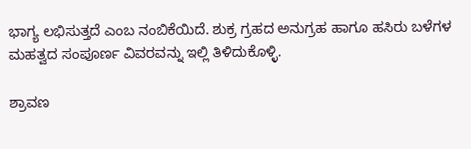ಭಾಗ್ಯ ಲಭಿಸುತ್ತದೆ ಎಂಬ ನಂಬಿಕೆಯಿದೆ. ಶುಕ್ರ ಗ್ರಹದ ಅನುಗ್ರಹ ಹಾಗೂ ಹಸಿರು ಬಳೆಗಳ ಮಹತ್ವದ ಸಂಪೂರ್ಣ ವಿವರವನ್ನು ಇಲ್ಲಿ ತಿಳಿದುಕೊಳ್ಳಿ.

ಶ್ರಾವಣ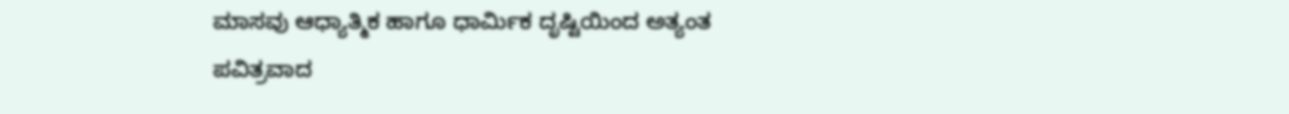ಮಾಸವು ಆಧ್ಯಾತ್ಮಿಕ ಹಾಗೂ ಧಾರ್ಮಿಕ ದೃಷ್ಟಿಯಿಂದ ಅತ್ಯಂತ ಪವಿತ್ರವಾದ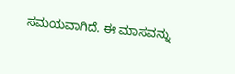ಸಮಯವಾಗಿದೆ. ಈ ಮಾಸವನ್ನು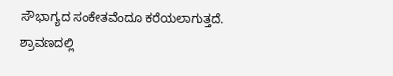ಸೌಭಾಗ್ಯದ ಸಂಕೇತವೆಂದೂ ಕರೆಯಲಾಗುತ್ತದೆ. ಶ್ರಾವಣದಲ್ಲಿ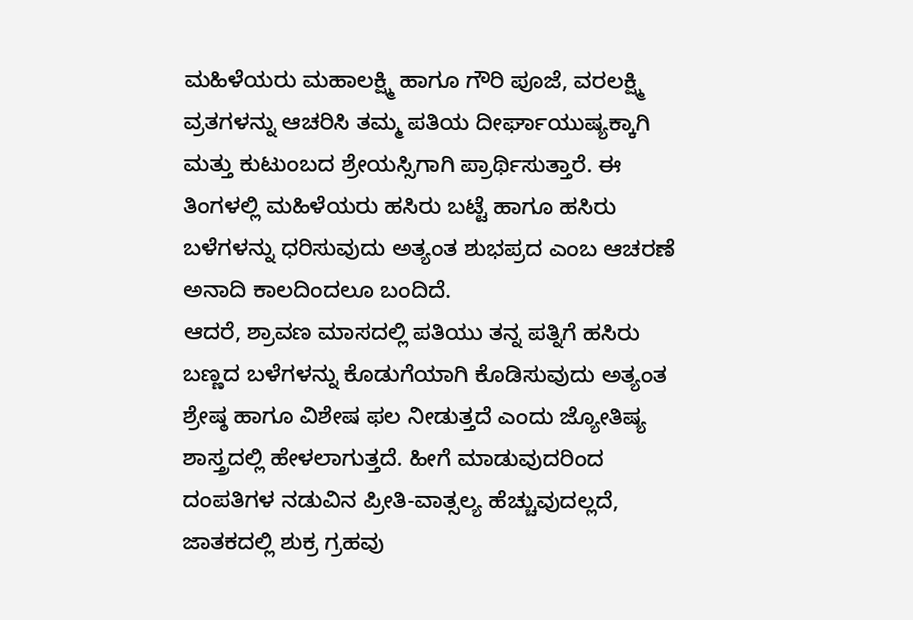ಮಹಿಳೆಯರು ಮಹಾಲಕ್ಷ್ಮಿ ಹಾಗೂ ಗೌರಿ ಪೂಜೆ, ವರಲಕ್ಷ್ಮಿ ವ್ರತಗಳನ್ನು ಆಚರಿಸಿ ತಮ್ಮ ಪತಿಯ ದೀರ್ಘಾಯುಷ್ಯಕ್ಕಾಗಿ ಮತ್ತು ಕುಟುಂಬದ ಶ್ರೇಯಸ್ಸಿಗಾಗಿ ಪ್ರಾರ್ಥಿಸುತ್ತಾರೆ. ಈ ತಿಂಗಳಲ್ಲಿ ಮಹಿಳೆಯರು ಹಸಿರು ಬಟ್ಟೆ ಹಾಗೂ ಹಸಿರು ಬಳೆಗಳನ್ನು ಧರಿಸುವುದು ಅತ್ಯಂತ ಶುಭಪ್ರದ ಎಂಬ ಆಚರಣೆ ಅನಾದಿ ಕಾಲದಿಂದಲೂ ಬಂದಿದೆ.
ಆದರೆ, ಶ್ರಾವಣ ಮಾಸದಲ್ಲಿ ಪತಿಯು ತನ್ನ ಪತ್ನಿಗೆ ಹಸಿರು ಬಣ್ಣದ ಬಳೆಗಳನ್ನು ಕೊಡುಗೆಯಾಗಿ ಕೊಡಿಸುವುದು ಅತ್ಯಂತ ಶ್ರೇಷ್ಠ ಹಾಗೂ ವಿಶೇಷ ಫಲ ನೀಡುತ್ತದೆ ಎಂದು ಜ್ಯೋತಿಷ್ಯ ಶಾಸ್ತ್ರದಲ್ಲಿ ಹೇಳಲಾಗುತ್ತದೆ. ಹೀಗೆ ಮಾಡುವುದರಿಂದ ದಂಪತಿಗಳ ನಡುವಿನ ಪ್ರೀತಿ-ವಾತ್ಸಲ್ಯ ಹೆಚ್ಚುವುದಲ್ಲದೆ, ಜಾತಕದಲ್ಲಿ ಶುಕ್ರ ಗ್ರಹವು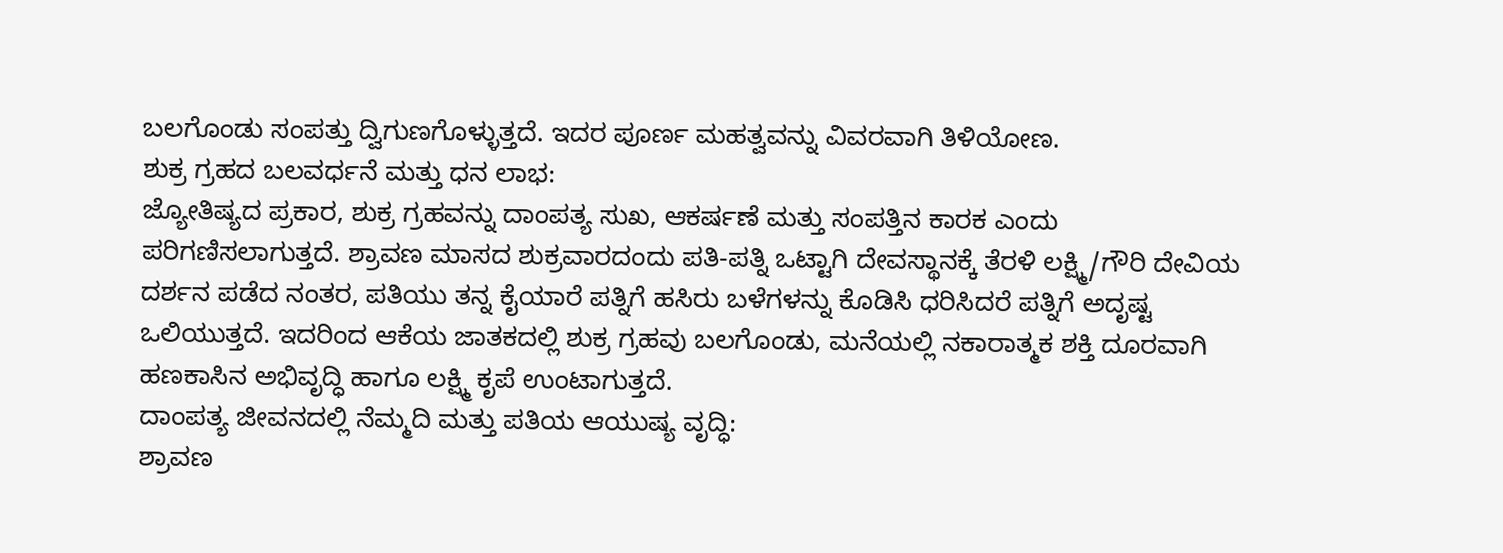ಬಲಗೊಂಡು ಸಂಪತ್ತು ದ್ವಿಗುಣಗೊಳ್ಳುತ್ತದೆ. ಇದರ ಪೂರ್ಣ ಮಹತ್ವವನ್ನು ವಿವರವಾಗಿ ತಿಳಿಯೋಣ.
ಶುಕ್ರ ಗ್ರಹದ ಬಲವರ್ಧನೆ ಮತ್ತು ಧನ ಲಾಭ:
ಜ್ಯೋತಿಷ್ಯದ ಪ್ರಕಾರ, ಶುಕ್ರ ಗ್ರಹವನ್ನು ದಾಂಪತ್ಯ ಸುಖ, ಆಕರ್ಷಣೆ ಮತ್ತು ಸಂಪತ್ತಿನ ಕಾರಕ ಎಂದು ಪರಿಗಣಿಸಲಾಗುತ್ತದೆ. ಶ್ರಾವಣ ಮಾಸದ ಶುಕ್ರವಾರದಂದು ಪತಿ-ಪತ್ನಿ ಒಟ್ಟಾಗಿ ದೇವಸ್ಥಾನಕ್ಕೆ ತೆರಳಿ ಲಕ್ಷ್ಮಿ/ಗೌರಿ ದೇವಿಯ ದರ್ಶನ ಪಡೆದ ನಂತರ, ಪತಿಯು ತನ್ನ ಕೈಯಾರೆ ಪತ್ನಿಗೆ ಹಸಿರು ಬಳೆಗಳನ್ನು ಕೊಡಿಸಿ ಧರಿಸಿದರೆ ಪತ್ನಿಗೆ ಅದೃಷ್ಟ ಒಲಿಯುತ್ತದೆ. ಇದರಿಂದ ಆಕೆಯ ಜಾತಕದಲ್ಲಿ ಶುಕ್ರ ಗ್ರಹವು ಬಲಗೊಂಡು, ಮನೆಯಲ್ಲಿ ನಕಾರಾತ್ಮಕ ಶಕ್ತಿ ದೂರವಾಗಿ ಹಣಕಾಸಿನ ಅಭಿವೃದ್ಧಿ ಹಾಗೂ ಲಕ್ಷ್ಮಿ ಕೃಪೆ ಉಂಟಾಗುತ್ತದೆ.
ದಾಂಪತ್ಯ ಜೀವನದಲ್ಲಿ ನೆಮ್ಮದಿ ಮತ್ತು ಪತಿಯ ಆಯುಷ್ಯ ವೃದ್ಧಿ:
ಶ್ರಾವಣ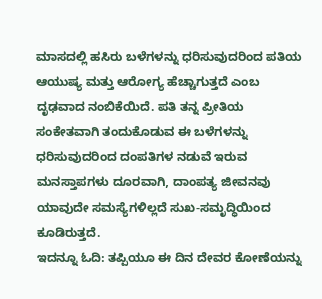ಮಾಸದಲ್ಲಿ ಹಸಿರು ಬಳೆಗಳನ್ನು ಧರಿಸುವುದರಿಂದ ಪತಿಯ ಆಯುಷ್ಯ ಮತ್ತು ಆರೋಗ್ಯ ಹೆಚ್ಚಾಗುತ್ತದೆ ಎಂಬ ದೃಢವಾದ ನಂಬಿಕೆಯಿದೆ. ಪತಿ ತನ್ನ ಪ್ರೀತಿಯ ಸಂಕೇತವಾಗಿ ತಂದುಕೊಡುವ ಈ ಬಳೆಗಳನ್ನು ಧರಿಸುವುದರಿಂದ ದಂಪತಿಗಳ ನಡುವೆ ಇರುವ ಮನಸ್ತಾಪಗಳು ದೂರವಾಗಿ, ದಾಂಪತ್ಯ ಜೀವನವು ಯಾವುದೇ ಸಮಸ್ಯೆಗಳಿಲ್ಲದೆ ಸುಖ-ಸಮೃದ್ಧಿಯಿಂದ ಕೂಡಿರುತ್ತದೆ.
ಇದನ್ನೂ ಓದಿ: ತಪ್ಪಿಯೂ ಈ ದಿನ ದೇವರ ಕೋಣೆಯನ್ನು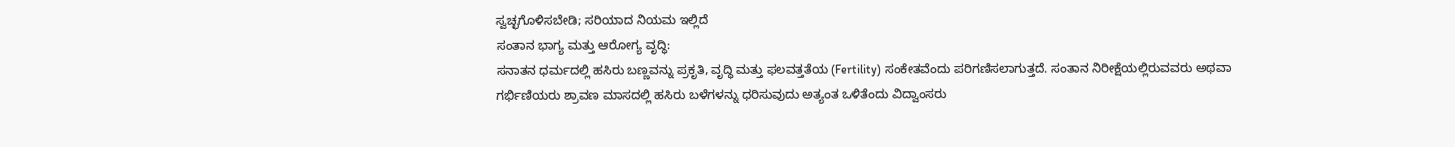ಸ್ವಚ್ಛಗೊಳಿಸಬೇಡಿ; ಸರಿಯಾದ ನಿಯಮ ಇಲ್ಲಿದೆ
ಸಂತಾನ ಭಾಗ್ಯ ಮತ್ತು ಆರೋಗ್ಯ ವೃದ್ಧಿ:
ಸನಾತನ ಧರ್ಮದಲ್ಲಿ ಹಸಿರು ಬಣ್ಣವನ್ನು ಪ್ರಕೃತಿ, ವೃದ್ಧಿ ಮತ್ತು ಫಲವತ್ತತೆಯ (Fertility) ಸಂಕೇತವೆಂದು ಪರಿಗಣಿಸಲಾಗುತ್ತದೆ. ಸಂತಾನ ನಿರೀಕ್ಷೆಯಲ್ಲಿರುವವರು ಅಥವಾ ಗರ್ಭಿಣಿಯರು ಶ್ರಾವಣ ಮಾಸದಲ್ಲಿ ಹಸಿರು ಬಳೆಗಳನ್ನು ಧರಿಸುವುದು ಅತ್ಯಂತ ಒಳಿತೆಂದು ವಿದ್ವಾಂಸರು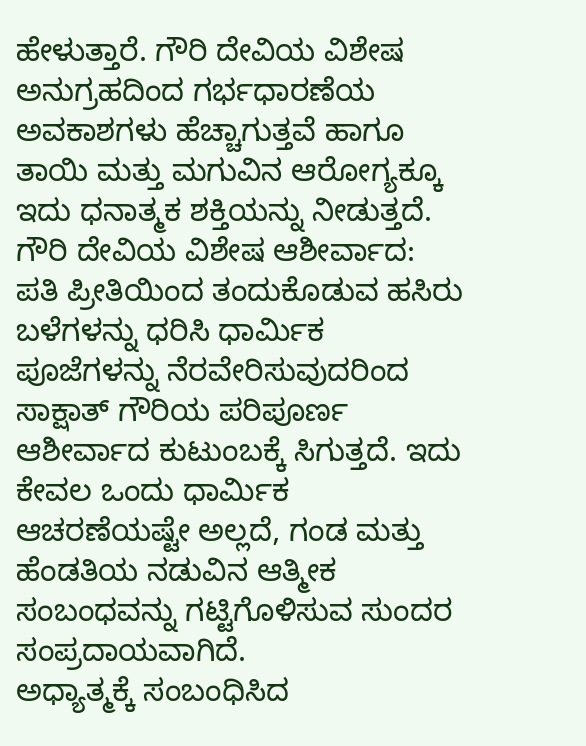ಹೇಳುತ್ತಾರೆ. ಗೌರಿ ದೇವಿಯ ವಿಶೇಷ ಅನುಗ್ರಹದಿಂದ ಗರ್ಭಧಾರಣೆಯ ಅವಕಾಶಗಳು ಹೆಚ್ಚಾಗುತ್ತವೆ ಹಾಗೂ ತಾಯಿ ಮತ್ತು ಮಗುವಿನ ಆರೋಗ್ಯಕ್ಕೂ ಇದು ಧನಾತ್ಮಕ ಶಕ್ತಿಯನ್ನು ನೀಡುತ್ತದೆ.
ಗೌರಿ ದೇವಿಯ ವಿಶೇಷ ಆಶೀರ್ವಾದ:
ಪತಿ ಪ್ರೀತಿಯಿಂದ ತಂದುಕೊಡುವ ಹಸಿರು ಬಳೆಗಳನ್ನು ಧರಿಸಿ ಧಾರ್ಮಿಕ ಪೂಜೆಗಳನ್ನು ನೆರವೇರಿಸುವುದರಿಂದ ಸಾಕ್ಷಾತ್ ಗೌರಿಯ ಪರಿಪೂರ್ಣ ಆಶೀರ್ವಾದ ಕುಟುಂಬಕ್ಕೆ ಸಿಗುತ್ತದೆ. ಇದು ಕೇವಲ ಒಂದು ಧಾರ್ಮಿಕ ಆಚರಣೆಯಷ್ಟೇ ಅಲ್ಲದೆ, ಗಂಡ ಮತ್ತು ಹೆಂಡತಿಯ ನಡುವಿನ ಆತ್ಮೀಕ ಸಂಬಂಧವನ್ನು ಗಟ್ಟಿಗೊಳಿಸುವ ಸುಂದರ ಸಂಪ್ರದಾಯವಾಗಿದೆ.
ಅಧ್ಯಾತ್ಮಕ್ಕೆ ಸಂಬಂಧಿಸಿದ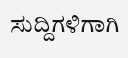ಸುದ್ದಿಗಳಿಗಾಗಿ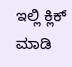ಇಲ್ಲಿ ಕ್ಲಿಕ್ ಮಾಡಿ